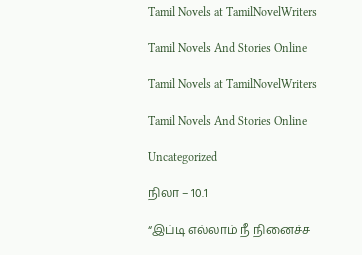Tamil Novels at TamilNovelWriters

Tamil Novels And Stories Online

Tamil Novels at TamilNovelWriters

Tamil Novels And Stories Online

Uncategorized

நிலா – 10.1

“இப்டி எல்லாம் நீ நினைச்ச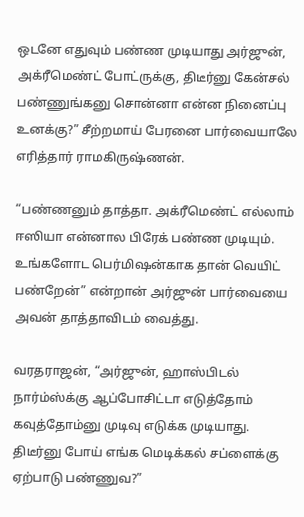ஒடனே எதுவும் பண்ண முடியாது அர்ஜுன், அக்ரீமெண்ட் போட்ருக்கு, திடீர்னு கேன்சல் பண்ணுங்கனு சொன்னா என்ன நினைப்பு உனக்கு?” சீற்றமாய் பேரனை பார்வையாலே எரித்தார் ராமகிருஷ்ணன்.

“பண்ணனும் தாத்தா. அக்ரீமெண்ட் எல்லாம் ஈஸியா என்னால பிரேக் பண்ண முடியும். உங்களோட பெர்மிஷன்காக தான் வெயிட் பண்றேன்” என்றான் அர்ஜுன் பார்வையை அவன் தாத்தாவிடம் வைத்து.

வரதராஜன், “அர்ஜுன், ஹாஸ்பிடல் நார்ம்ஸ்க்கு ஆப்போசிட்டா எடுத்தோம் கவுத்தோம்னு முடிவு எடுக்க முடியாது. திடீர்னு போய் எங்க மெடிக்கல் சப்ளைக்கு ஏற்பாடு பண்ணுவ?”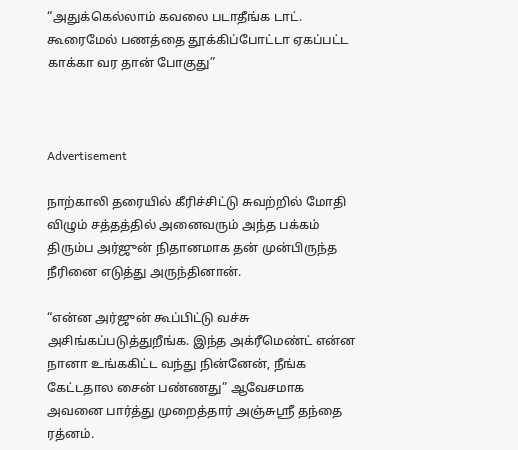“அதுக்கெல்லாம் கவலை படாதீங்க டாட். கூரைமேல் பணத்தை தூக்கிப்போட்டா ஏகப்பட்ட காக்கா வர தான் போகுது”



Advertisement

நாற்காலி தரையில் கீரிச்சிட்டு சுவற்றில் மோதி விழும் சத்தத்தில் அனைவரும் அந்த பக்கம் திரும்ப அர்ஜுன் நிதானமாக தன் முன்பிருந்த நீரினை எடுத்து அருந்தினான்.

“என்ன அர்ஜுன் கூப்பிட்டு வச்சு அசிங்கப்படுத்துறீங்க. இந்த அக்ரீமெண்ட் என்ன நானா உங்ககிட்ட வந்து நின்னேன், நீங்க கேட்டதால சைன் பண்ணது” ஆவேசமாக அவனை பார்த்து முறைத்தார் அஞ்சுஸ்ரீ தந்தை ரத்னம்.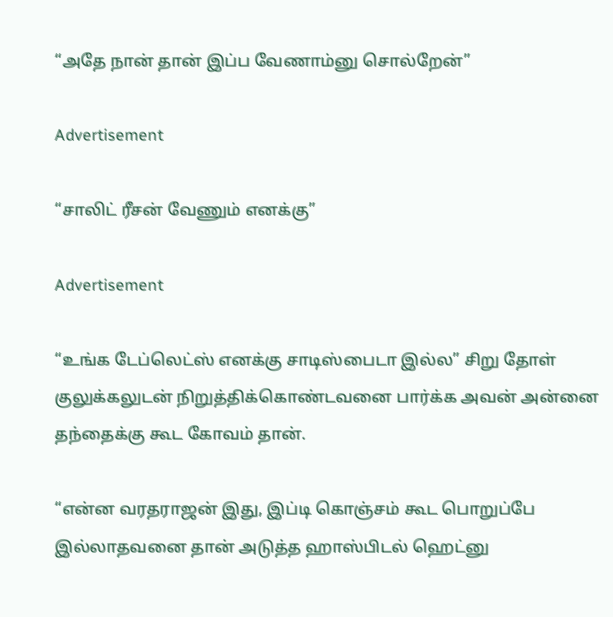“அதே நான் தான் இப்ப வேணாம்னு சொல்றேன்”

Advertisement

“சாலிட் ரீசன் வேணும் எனக்கு”

Advertisement

“உங்க டேப்லெட்ஸ் எனக்கு சாடிஸ்பைடா இல்ல” சிறு தோள் குலுக்கலுடன் நிறுத்திக்கொண்டவனை பார்க்க அவன் அன்னை தந்தைக்கு கூட கோவம் தான்.

“என்ன வரதராஜன் இது, இப்டி கொஞ்சம் கூட பொறுப்பே இல்லாதவனை தான் அடுத்த ஹாஸ்பிடல் ஹெட்னு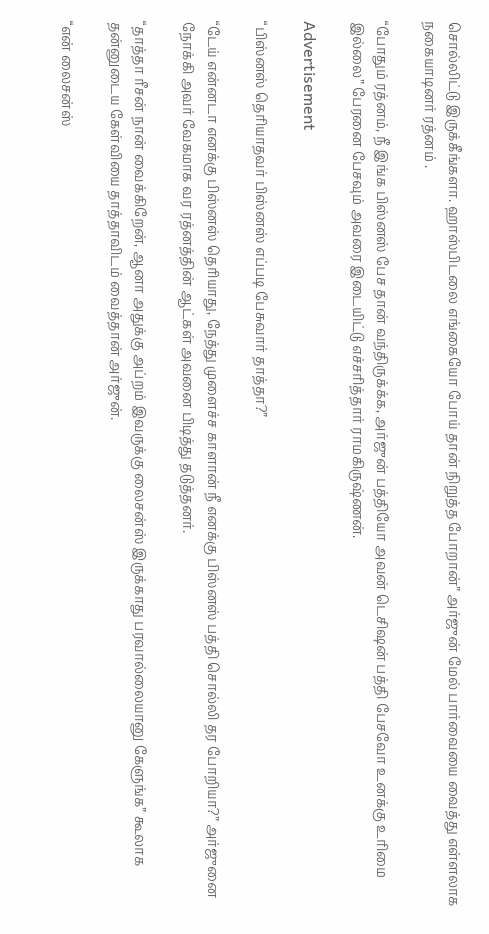சொல்லிட்டு இருக்கீங்களா. ஹாஸ்பிடலை எங்கையோ போய் தான் நிறுத்த போறான்” அர்ஜுன் மேல் பார்வையை வைத்து எள்ளலாக நகையாடினர் ரத்னம் .

“போதும் ரத்னம், நீ இங்க பிஸ்னஸ் பேச தான் வந்திருக்க்க, அர்ஜுன் பத்தியோ அவன் டெசிஷன் பத்தி பேசவோ உனக்கு உரிமை இல்லை” பேரனை பேசவும் அவரை இடையிட்டு எச்சரித்தார் ராமகிருஷ்ணன்.

Advertisement

“பிஸ்னஸ் தெரியாதவர் பிஸ்னஸ் எப்படி பேசுவார் தாத்தா?”

“டேய் என்னடா எனக்கு பிஸ்னஸ் தெரியாது, நேத்து முளைச்ச காளான் நீ எனக்கு பிஸ்னஸ் பத்தி சொல்லி தர போறியா?” அர்ஜுனை நோக்கி அவர் வேகமாக வர ரத்னத்தின் ஆட்கள் அவனை பிடித்து தடுத்தனர்.

“தாத்தா ரீசன் நான் வைக்கிறேன், ஆனா அதுக்கு அப்றம் இவருக்கு லைசன்ஸ் இருக்காது பரவால்லையானு கேளுங்க” கூலாக தன்னுடைய கேள்வியை தாத்தாவிடம் வைத்தான் அர்ஜுன்.

“என் லைசன்ஸ்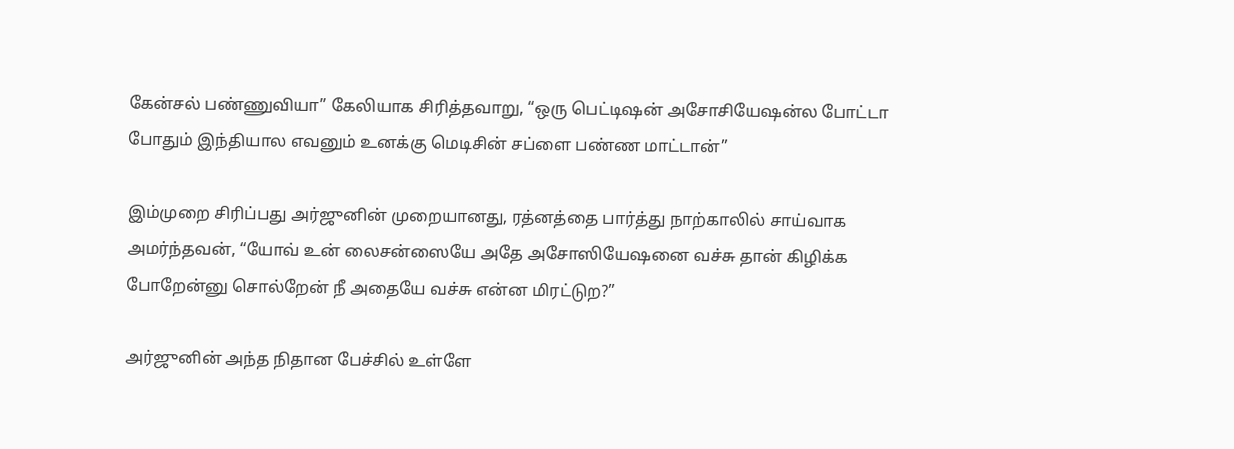கேன்சல் பண்ணுவியா” கேலியாக சிரித்தவாறு, “ஒரு பெட்டிஷன் அசோசியேஷன்ல போட்டா போதும் இந்தியால எவனும் உனக்கு மெடிசின் சப்ளை பண்ண மாட்டான்”

இம்முறை சிரிப்பது அர்ஜுனின் முறையானது, ரத்னத்தை பார்த்து நாற்காலில் சாய்வாக அமர்ந்தவன், “யோவ் உன் லைசன்ஸையே அதே அசோஸியேஷனை வச்சு தான் கிழிக்க போறேன்னு சொல்றேன் நீ அதையே வச்சு என்ன மிரட்டுற?”

அர்ஜுனின் அந்த நிதான பேச்சில் உள்ளே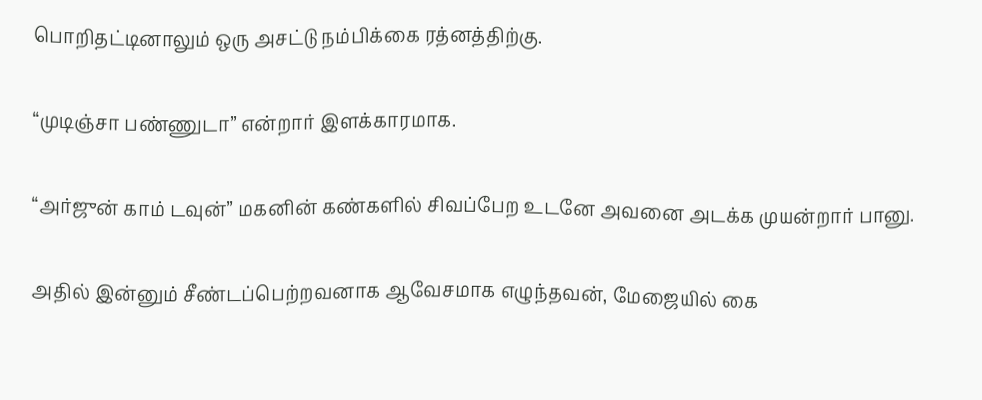பொறிதட்டினாலும் ஒரு அசட்டு நம்பிக்கை ரத்னத்திற்கு.

“முடிஞ்சா பண்ணுடா” என்றார் இளக்காரமாக.

“அர்ஜுன் காம் டவுன்” மகனின் கண்களில் சிவப்பேற உடனே அவனை அடக்க முயன்றார் பானு.

அதில் இன்னும் சீண்டப்பெற்றவனாக ஆவேசமாக எழுந்தவன், மேஜையில் கை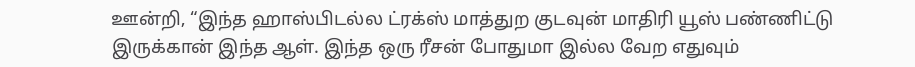ஊன்றி, “இந்த ஹாஸ்பிடல்ல ட்ரக்ஸ் மாத்துற குடவுன் மாதிரி யூஸ் பண்ணிட்டு இருக்கான் இந்த ஆள். இந்த ஒரு ரீசன் போதுமா இல்ல வேற எதுவும்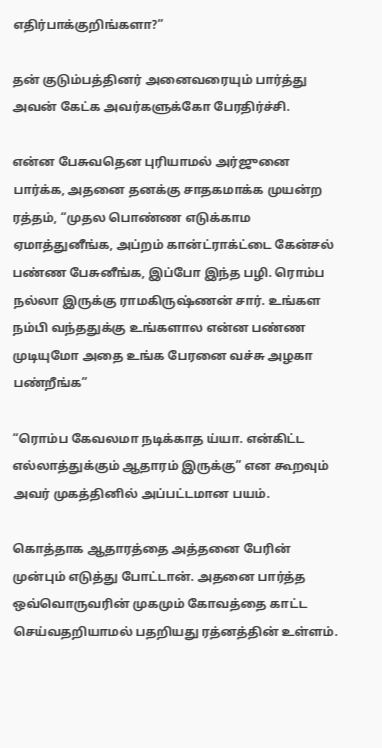எதிர்பாக்குறிங்களா?”

தன் குடும்பத்தினர் அனைவரையும் பார்த்து அவன் கேட்க அவர்களுக்கோ பேரதிர்ச்சி.

என்ன பேசுவதென புரியாமல் அர்ஜுனை பார்க்க, அதனை தனக்கு சாதகமாக்க முயன்ற ரத்தம், “முதல பொண்ண எடுக்காம ஏமாத்துனீங்க, அப்றம் கான்ட்ராக்ட்டை கேன்சல் பண்ண பேசுனீங்க, இப்போ இந்த பழி. ரொம்ப நல்லா இருக்கு ராமகிருஷ்ணன் சார். உங்கள நம்பி வந்ததுக்கு உங்களால என்ன பண்ண முடியுமோ அதை உங்க பேரனை வச்சு அழகா பண்றீங்க”

“ரொம்ப கேவலமா நடிக்காத ய்யா. என்கிட்ட எல்லாத்துக்கும் ஆதாரம் இருக்கு” என கூறவும் அவர் முகத்தினில் அப்பட்டமான பயம்.

கொத்தாக ஆதாரத்தை அத்தனை பேரின் முன்பும் எடுத்து போட்டான். அதனை பார்த்த ஒவ்வொருவரின் முகமும் கோவத்தை காட்ட செய்வதறியாமல் பதறியது ரத்னத்தின் உள்ளம்.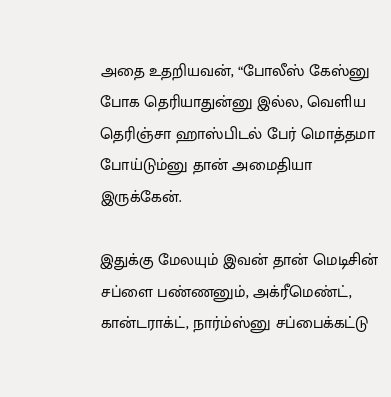அதை உதறியவன், “போலீஸ் கேஸ்னு போக தெரியாதுன்னு இல்ல, வெளிய தெரிஞ்சா ஹாஸ்பிடல் பேர் மொத்தமா போய்டும்னு தான் அமைதியா இருக்கேன்.

இதுக்கு மேலயும் இவன் தான் மெடிசின் சப்ளை பண்ணனும், அக்ரீமெண்ட், கான்டராக்ட், நார்ம்ஸ்னு சப்பைக்கட்டு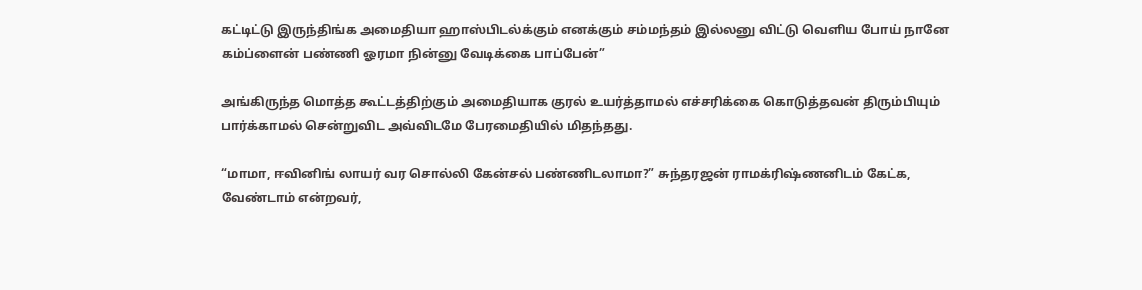கட்டிட்டு இருந்திங்க அமைதியா ஹாஸ்பிடல்க்கும் எனக்கும் சம்மந்தம் இல்லனு விட்டு வெளிய போய் நானே கம்ப்ளைன் பண்ணி ஓரமா நின்னு வேடிக்கை பாப்பேன்”

அங்கிருந்த மொத்த கூட்டத்திற்கும் அமைதியாக குரல் உயர்த்தாமல் எச்சரிக்கை கொடுத்தவன் திரும்பியும் பார்க்காமல் சென்றுவிட அவ்விடமே பேரமைதியில் மிதந்தது.

“மாமா, ஈவினிங் லாயர் வர சொல்லி கேன்சல் பண்ணிடலாமா?” சுந்தரஜன் ராமக்ரிஷ்ணனிடம் கேட்க, வேண்டாம் என்றவர்,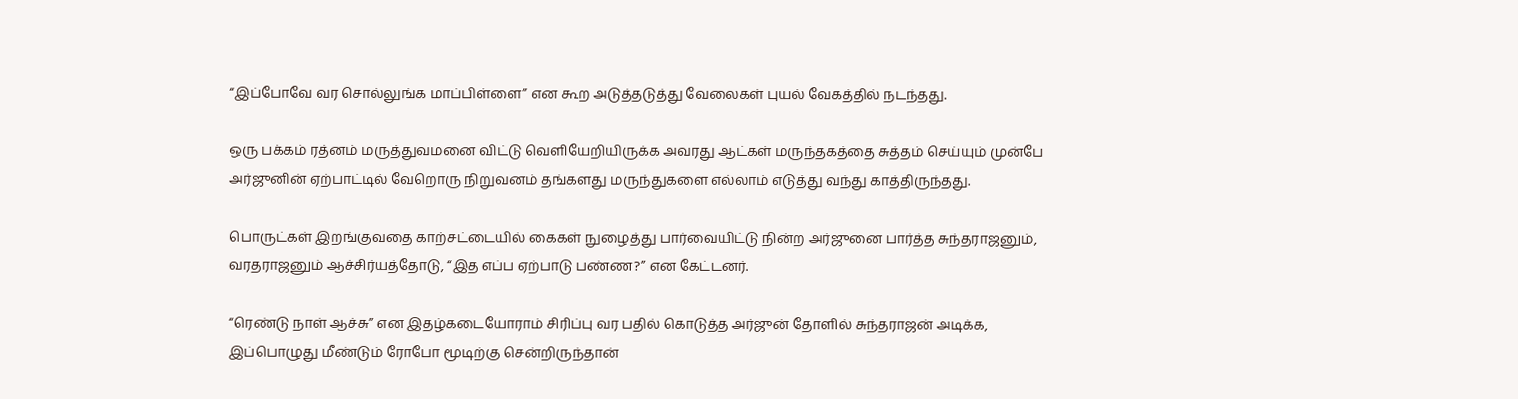“இப்போவே வர சொல்லுங்க மாப்பிள்ளை” என கூற அடுத்தடுத்து வேலைகள் புயல் வேகத்தில் நடந்தது.

ஒரு பக்கம் ரத்னம் மருத்துவமனை விட்டு வெளியேறியிருக்க அவரது ஆட்கள் மருந்தகத்தை சுத்தம் செய்யும் முன்பே அர்ஜுனின் ஏற்பாட்டில் வேறொரு நிறுவனம் தங்களது மருந்துகளை எல்லாம் எடுத்து வந்து காத்திருந்தது.

பொருட்கள் இறங்குவதை காற்சட்டையில் கைகள் நுழைத்து பார்வையிட்டு நின்ற அர்ஜுனை பார்த்த சுந்தராஜனும், வரதராஜனும் ஆச்சிர்யத்தோடு, “இத எப்ப ஏற்பாடு பண்ண?” என கேட்டனர்.

“ரெண்டு நாள் ஆச்சு” என இதழ்கடையோராம் சிரிப்பு வர பதில் கொடுத்த அர்ஜுன் தோளில் சுந்தராஜன் அடிக்க, இப்பொழுது மீண்டும் ரோபோ மூடிற்கு சென்றிருந்தான்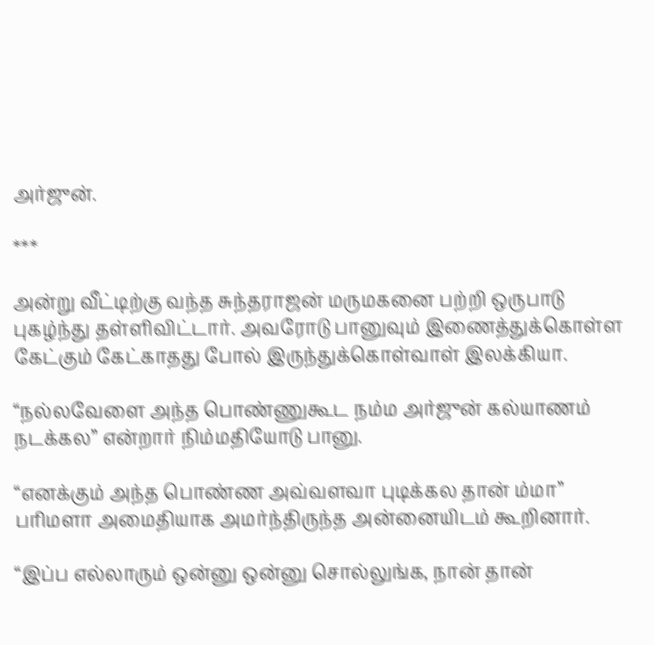அர்ஜுன்.

***

அன்று வீட்டிற்கு வந்த சுந்தராஜன் மருமகனை பற்றி ஒருபாடு புகழ்ந்து தள்ளிவிட்டார். அவரோடு பானுவும் இணைத்துக்கொள்ள கேட்கும் கேட்காதது போல் இருந்துக்கொள்வாள் இலக்கியா.

“நல்லவேளை அந்த பொண்ணுகூட நம்ம அர்ஜுன் கல்யாணம் நடக்கல” என்றார் நிம்மதியோடு பானு.

“எனக்கும் அந்த பொண்ண அவ்வளவா புடிக்கல தான் ம்மா” பரிமளா அமைதியாக அமர்ந்திருந்த அன்னையிடம் கூறினார்.

“இப்ப எல்லாரும் ஒன்னு ஒன்னு சொல்லுங்க, நான் தான்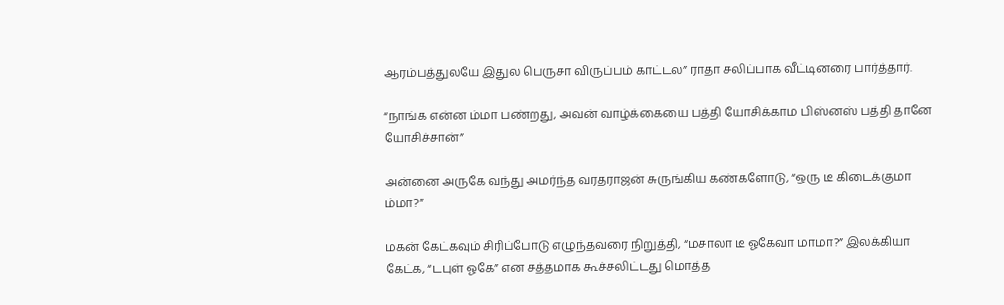ஆரம்பத்துலயே இதுல பெருசா விருப்பம் காட்டல” ராதா சலிப்பாக வீட்டினரை பார்த்தார்.

“நாங்க என்ன ம்மா பண்றது, அவன் வாழ்க்கையை பத்தி யோசிக்காம பிஸ்னஸ் பத்தி தானே யோசிச்சான்”

அன்னை அருகே வந்து அமர்ந்த வரதராஜன் சுருங்கிய கண்களோடு, “ஒரு டீ கிடைக்குமா ம்மா?”

மகன் கேட்கவும் சிரிப்போடு எழுந்தவரை நிறுத்தி, “மசாலா டீ ஓகேவா மாமா?” இலக்கியா கேட்க, “டபுள் ஓகே” என சத்தமாக கூச்சலிட்டது மொத்த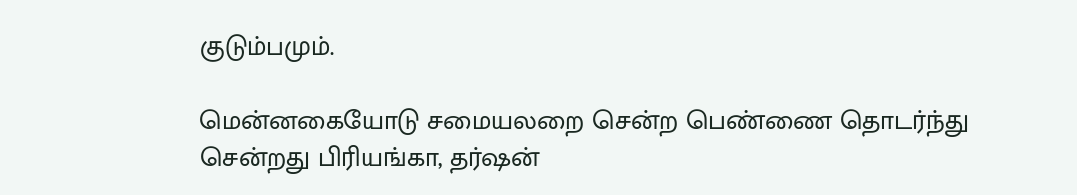குடும்பமும்.

மென்னகையோடு சமையலறை சென்ற பெண்ணை தொடர்ந்து சென்றது பிரியங்கா, தர்ஷன்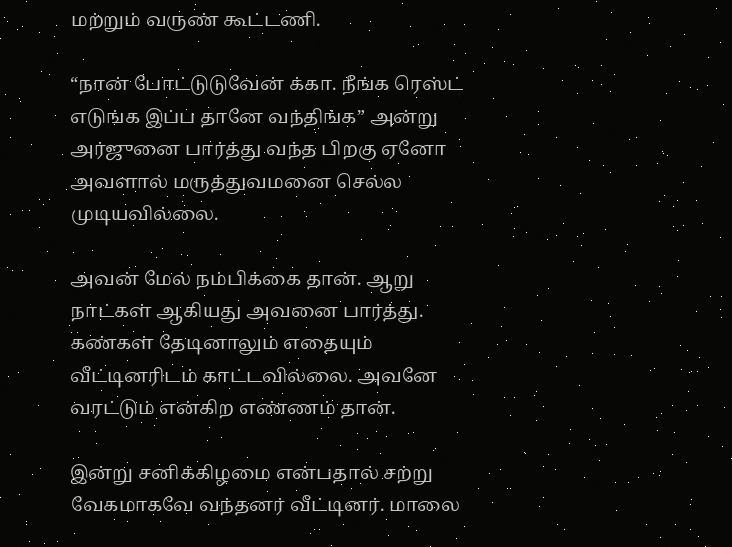மற்றும் வருண் கூட்டணி.

“நான் போட்டுடுவேன் க்கா. நீங்க ரெஸ்ட் எடுங்க இப்ப தானே வந்திங்க” அன்று அர்ஜுனை பார்த்து வந்த பிறகு ஏனோ அவளால் மருத்துவமனை செல்ல முடியவில்லை.

அவன் மேல் நம்பிக்கை தான். ஆறு நாட்கள் ஆகியது அவனை பார்த்து. கண்கள் தேடினாலும் எதையும் வீட்டினரிடம் காட்டவில்லை. அவனே வரட்டும் என்கிற எண்ணம் தான்.

இன்று சனிக்கிழமை என்பதால் சற்று வேகமாகவே வந்தனர் வீட்டினர். மாலை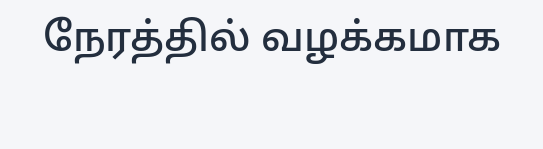நேரத்தில் வழக்கமாக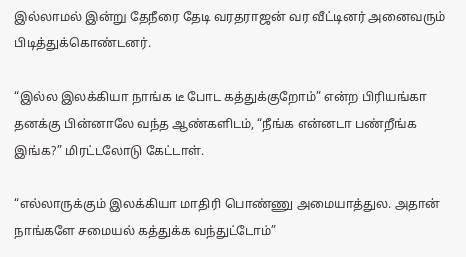இல்லாமல் இன்று தேநீரை தேடி வரதராஜன் வர வீட்டினர் அனைவரும் பிடித்துக்கொண்டனர்.

“இல்ல இலக்கியா நாங்க டீ போட கத்துக்குறோம்” என்ற பிரியங்கா தனக்கு பின்னாலே வந்த ஆண்களிடம், “நீங்க என்னடா பண்றீங்க இங்க?” மிரட்டலோடு கேட்டாள்.

“எல்லாருக்கும் இலக்கியா மாதிரி பொண்ணு அமையாத்துல. அதான் நாங்களே சமையல் கத்துக்க வந்துட்டோம்”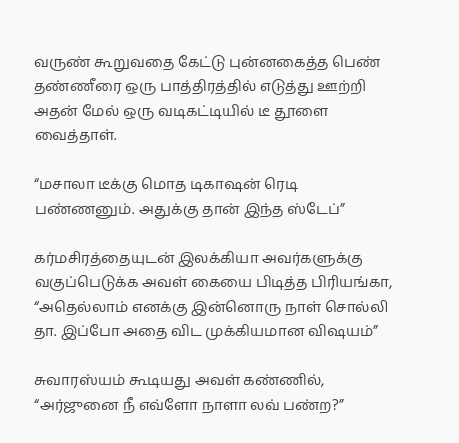வருண் கூறுவதை கேட்டு புன்னகைத்த பெண் தண்ணீரை ஒரு பாத்திரத்தில் எடுத்து ஊற்றி அதன் மேல் ஒரு வடிகட்டியில் டீ தூளை வைத்தாள்.

“மசாலா டீக்கு மொத டிகாஷன் ரெடி பண்ணனும். அதுக்கு தான் இந்த ஸ்டேப்”

கர்மசிரத்தையுடன் இலக்கியா அவர்களுக்கு வகுப்பெடுக்க அவள் கையை பிடித்த பிரியங்கா, “அதெல்லாம் எனக்கு இன்னொரு நாள் சொல்லி தா. இப்போ அதை விட முக்கியமான விஷயம்”

சுவாரஸ்யம் கூடியது அவள் கண்ணில், “அர்ஜுனை நீ எவ்ளோ நாளா லவ் பண்ற?”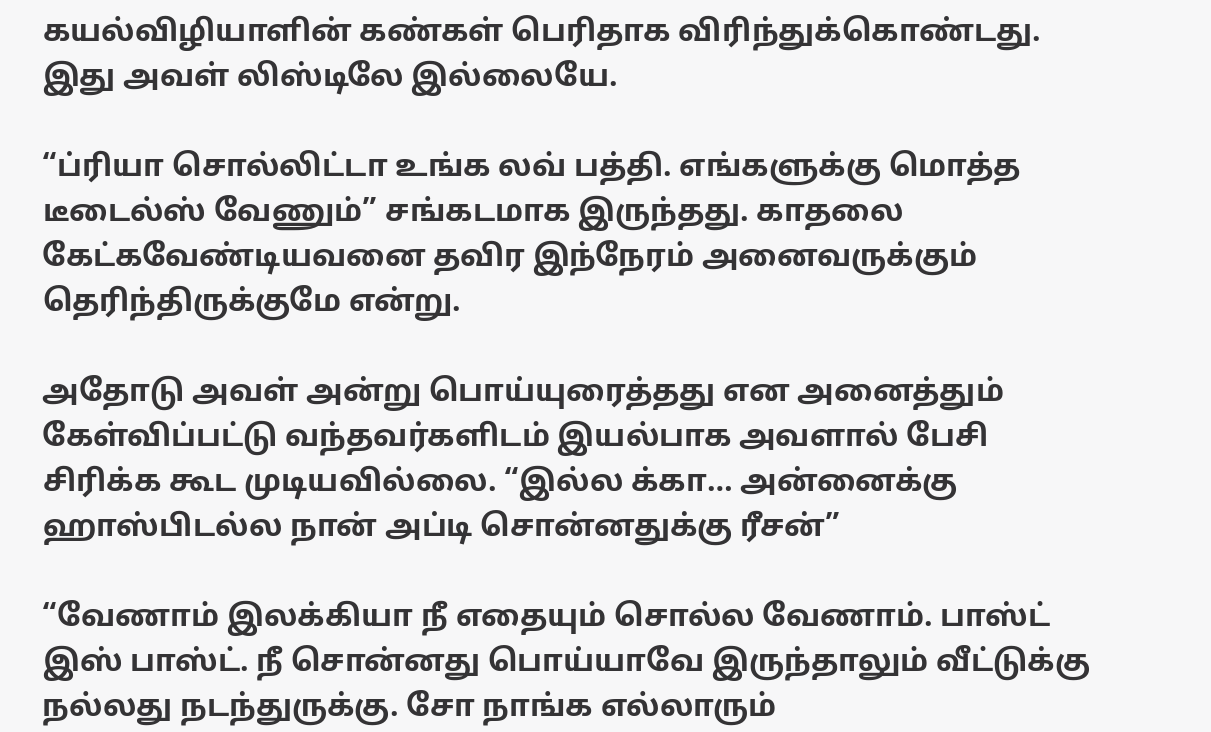கயல்விழியாளின் கண்கள் பெரிதாக விரிந்துக்கொண்டது. இது அவள் லிஸ்டிலே இல்லையே.

“ப்ரியா சொல்லிட்டா உங்க லவ் பத்தி. எங்களுக்கு மொத்த டீடைல்ஸ் வேணும்” சங்கடமாக இருந்தது. காதலை கேட்கவேண்டியவனை தவிர இந்நேரம் அனைவருக்கும் தெரிந்திருக்குமே என்று.

அதோடு அவள் அன்று பொய்யுரைத்தது என அனைத்தும் கேள்விப்பட்டு வந்தவர்களிடம் இயல்பாக அவளால் பேசி சிரிக்க கூட முடியவில்லை. “இல்ல க்கா… அன்னைக்கு ஹாஸ்பிடல்ல நான் அப்டி சொன்னதுக்கு ரீசன்”

“வேணாம் இலக்கியா நீ எதையும் சொல்ல வேணாம். பாஸ்ட் இஸ் பாஸ்ட். நீ சொன்னது பொய்யாவே இருந்தாலும் வீட்டுக்கு நல்லது நடந்துருக்கு. சோ நாங்க எல்லாரும்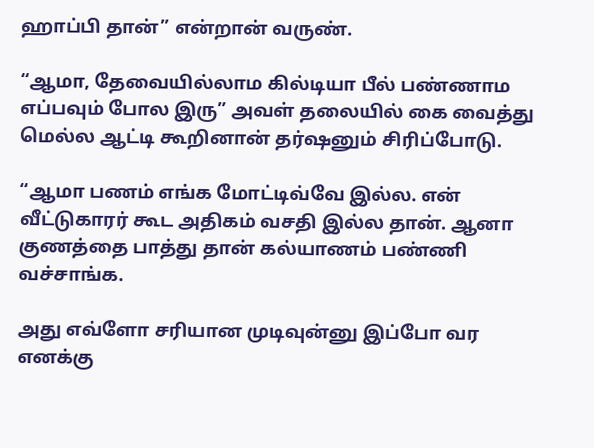ஹாப்பி தான்” என்றான் வருண்.

“ஆமா, தேவையில்லாம கில்டியா பீல் பண்ணாம எப்பவும் போல இரு” அவள் தலையில் கை வைத்து மெல்ல ஆட்டி கூறினான் தர்ஷனும் சிரிப்போடு.

“ஆமா பணம் எங்க மோட்டிவ்வே இல்ல. என் வீட்டுகாரர் கூட அதிகம் வசதி இல்ல தான். ஆனா குணத்தை பாத்து தான் கல்யாணம் பண்ணி வச்சாங்க.

அது எவ்ளோ சரியான முடிவுன்னு இப்போ வர எனக்கு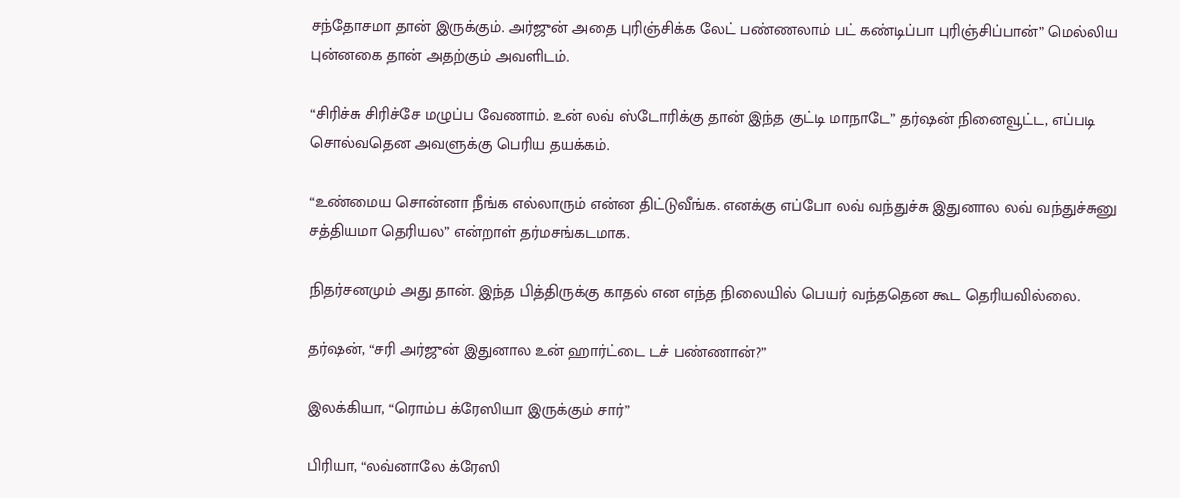சந்தோசமா தான் இருக்கும். அர்ஜுன் அதை புரிஞ்சிக்க லேட் பண்ணலாம் பட் கண்டிப்பா புரிஞ்சிப்பான்” மெல்லிய புன்னகை தான் அதற்கும் அவளிடம்.

“சிரிச்சு சிரிச்சே மழுப்ப வேணாம். உன் லவ் ஸ்டோரிக்கு தான் இந்த குட்டி மாநாடே” தர்ஷன் நினைவூட்ட, எப்படி சொல்வதென அவளுக்கு பெரிய தயக்கம்.

“உண்மைய சொன்னா நீங்க எல்லாரும் என்ன திட்டுவீங்க. எனக்கு எப்போ லவ் வந்துச்சு இதுனால லவ் வந்துச்சுனு சத்தியமா தெரியல” என்றாள் தர்மசங்கடமாக.

நிதர்சனமும் அது தான். இந்த பித்திருக்கு காதல் என எந்த நிலையில் பெயர் வந்ததென கூட தெரியவில்லை.

தர்ஷன், “சரி அர்ஜுன் இதுனால உன் ஹார்ட்டை டச் பண்ணான்?”

இலக்கியா, “ரொம்ப க்ரேஸியா இருக்கும் சார்”

பிரியா, “லவ்னாலே க்ரேஸி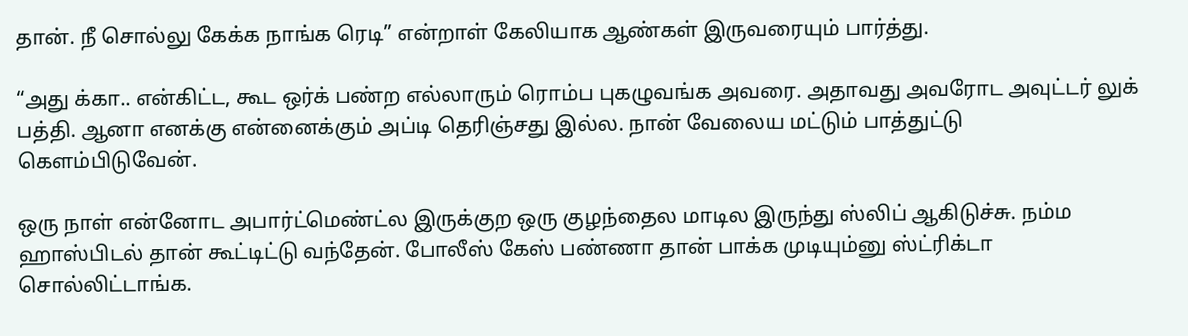தான். நீ சொல்லு கேக்க நாங்க ரெடி” என்றாள் கேலியாக ஆண்கள் இருவரையும் பார்த்து.

“அது க்கா.. என்கிட்ட, கூட ஒர்க் பண்ற எல்லாரும் ரொம்ப புகழுவங்க அவரை. அதாவது அவரோட அவுட்டர் லுக் பத்தி. ஆனா எனக்கு என்னைக்கும் அப்டி தெரிஞ்சது இல்ல. நான் வேலைய மட்டும் பாத்துட்டு கெளம்பிடுவேன்.

ஒரு நாள் என்னோட அபார்ட்மெண்ட்ல இருக்குற ஒரு குழந்தைல மாடில இருந்து ஸ்லிப் ஆகிடுச்சு. நம்ம ஹாஸ்பிடல் தான் கூட்டிட்டு வந்தேன். போலீஸ் கேஸ் பண்ணா தான் பாக்க முடியும்னு ஸ்ட்ரிக்டா சொல்லிட்டாங்க.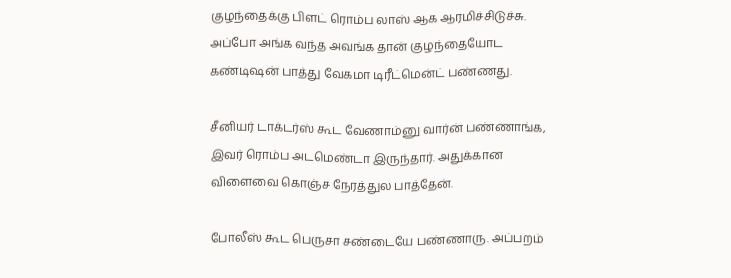குழந்தைக்கு பிளட் ரொம்ப லாஸ் ஆக ஆரமிச்சிடுச்சு. அப்போ அங்க வந்த அவங்க தான் குழந்தையோட கண்டிஷன் பாத்து வேகமா டிரீட்மென்ட் பண்ணது.

சீனியர் டாக்டர்ஸ் கூட வேணாம்னு வார்ன் பண்ணாங்க, இவர் ரொம்ப அடமெண்டா இருந்தார். அதுக்கான விளைவை கொஞ்ச நேரத்துல பாத்தேன்.

போலீஸ் கூட பெருசா சண்டையே பண்ணாரு. அப்பறம்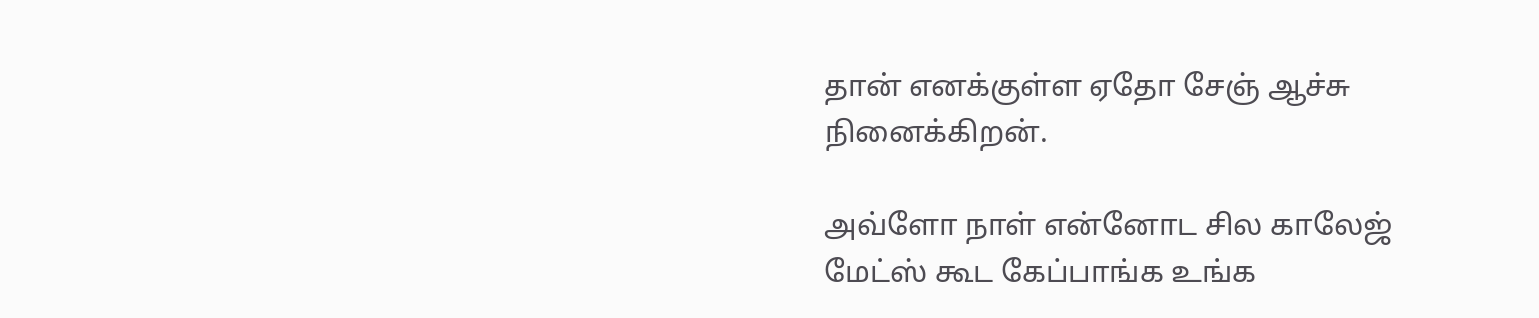தான் எனக்குள்ள ஏதோ சேஞ் ஆச்சு நினைக்கிறன்.

அவ்ளோ நாள் என்னோட சில காலேஜ் மேட்ஸ் கூட கேப்பாங்க உங்க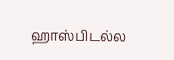ஹாஸ்பிடல்ல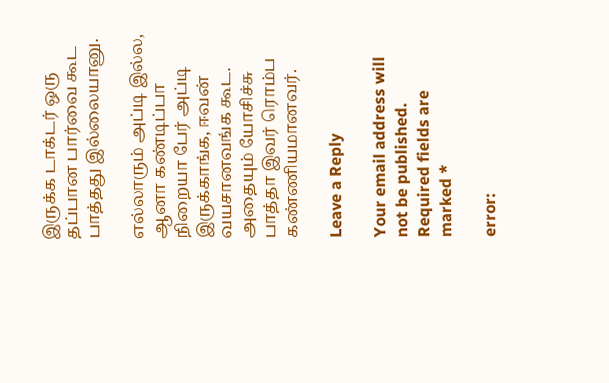இருக்க டாக்டர் ஒரு தப்பான பார்வை கூட பாத்தது இல்லையானு.

எல்லாரும் அப்டி இல்ல, ஆனா கண்டிப்பா நிறையா பேர் அப்டி இருக்காங்க, ஈவன் வயசானவங்க கூட. அதையும் யோசிச்சு பாத்தா இவர் ரொம்ப கண்ணியமானவர்.

Leave a Reply

Your email address will not be published. Required fields are marked *

error: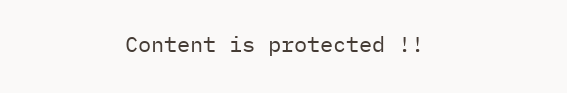Content is protected !!